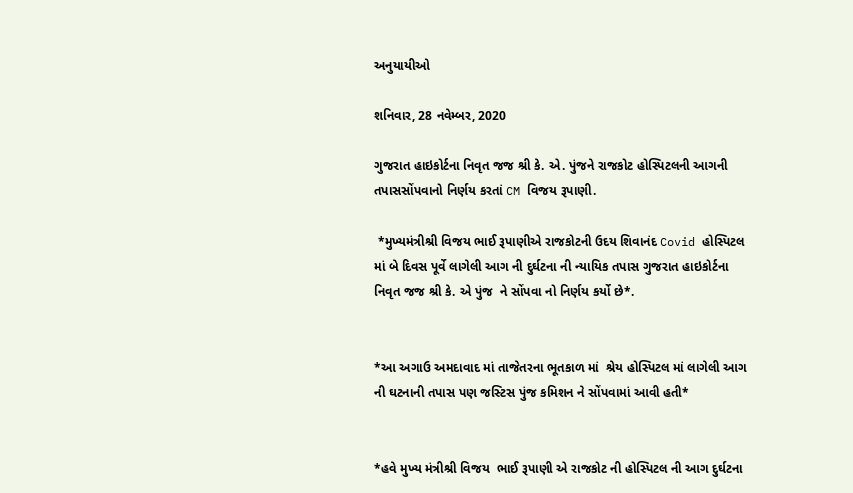અનુયાયીઓ

શનિવાર, 28 નવેમ્બર, 2020

ગુજરાત હાઇકોર્ટના નિવૃત જજ શ્રી કે. એ. પુંજને રાજકોટ હોસ્પિટલની આગની તપાસસોંપવાનો નિર્ણય કરતાં CM વિજય રૂપાણી.

 *મુખ્યમંત્રીશ્રી વિજય ભાઈ રૂપાણીએ રાજકોટની ઉદય શિવાનંદ Covid હોસ્પિટલ માં બે દિવસ પૂર્વે લાગેલી આગ ની દુર્ઘટના ની ન્યાયિક તપાસ ગુજરાત હાઇકોર્ટના  નિવૃત જજ શ્રી કે. એ પુંજ  ને સોંપવા નો નિર્ણય કર્યો છે*.


*આ અગાઉ અમદાવાદ માં તાજેતરના ભૂતકાળ માં  શ્રેય હોસ્પિટલ માં લાગેલી આગ ની ઘટનાની તપાસ પણ જસ્ટિસ પુંજ કમિશન ને સોંપવામાં આવી હતી*


*હવે મુખ્ય મંત્રીશ્રી વિજય  ભાઈ રૂપાણી એ રાજકોટ ની હોસ્પિટલ ની આગ દુર્ઘટના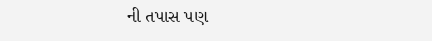ની તપાસ પણ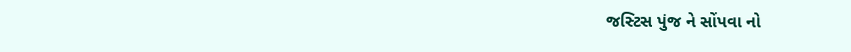જસ્ટિસ પુંજ ને સોંપવા નો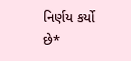નિર્ણય કર્યો છે*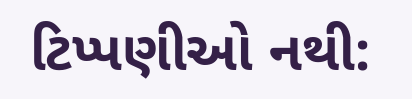ટિપ્પણીઓ નથી: